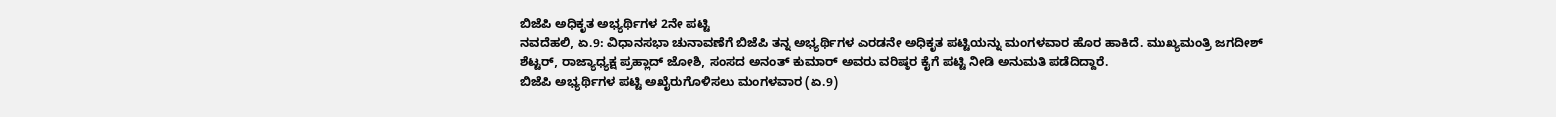ಬಿಜೆಪಿ ಅಧಿಕೃತ ಅಭ್ಯರ್ಥಿಗಳ 2ನೇ ಪಟ್ಟಿ
ನವದೆಹಲಿ, ಏ.9: ವಿಧಾನಸಭಾ ಚುನಾವಣೆಗೆ ಬಿಜೆಪಿ ತನ್ನ ಅಭ್ಯರ್ಥಿಗಳ ಎರಡನೇ ಅಧಿಕೃತ ಪಟ್ಟಿಯನ್ನು ಮಂಗಳವಾರ ಹೊರ ಹಾಕಿದೆ. ಮುಖ್ಯಮಂತ್ರಿ ಜಗದೀಶ್ ಶೆಟ್ಟರ್, ರಾಜ್ಯಾಧ್ಯಕ್ಷ ಪ್ರಹ್ಲಾದ್ ಜೋಶಿ, ಸಂಸದ ಅನಂತ್ ಕುಮಾರ್ ಅವರು ವರಿಷ್ಠರ ಕೈಗೆ ಪಟ್ಟಿ ನೀಡಿ ಅನುಮತಿ ಪಡೆದಿದ್ದಾರೆ.
ಬಿಜೆಪಿ ಅಭ್ಯರ್ಥಿಗಳ ಪಟ್ಟಿ ಅಖೈರುಗೊಳಿಸಲು ಮಂಗಳವಾರ (ಏ.9)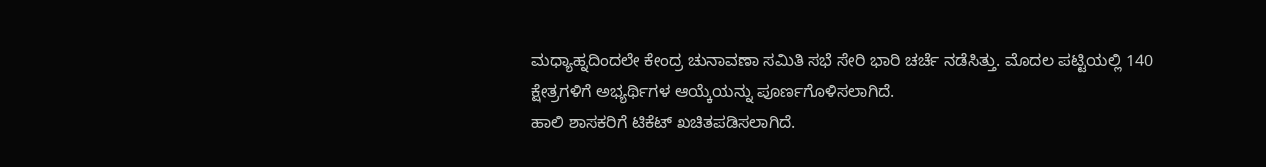ಮಧ್ಯಾಹ್ನದಿಂದಲೇ ಕೇಂದ್ರ ಚುನಾವಣಾ ಸಮಿತಿ ಸಭೆ ಸೇರಿ ಭಾರಿ ಚರ್ಚೆ ನಡೆಸಿತ್ತು. ಮೊದಲ ಪಟ್ಟಿಯಲ್ಲಿ 140 ಕ್ಷೇತ್ರಗಳಿಗೆ ಅಭ್ಯರ್ಥಿಗಳ ಆಯ್ಕೆಯನ್ನು ಪೂರ್ಣಗೊಳಿಸಲಾಗಿದೆ.
ಹಾಲಿ ಶಾಸಕರಿಗೆ ಟಿಕೆಟ್ ಖಚಿತಪಡಿಸಲಾಗಿದೆ.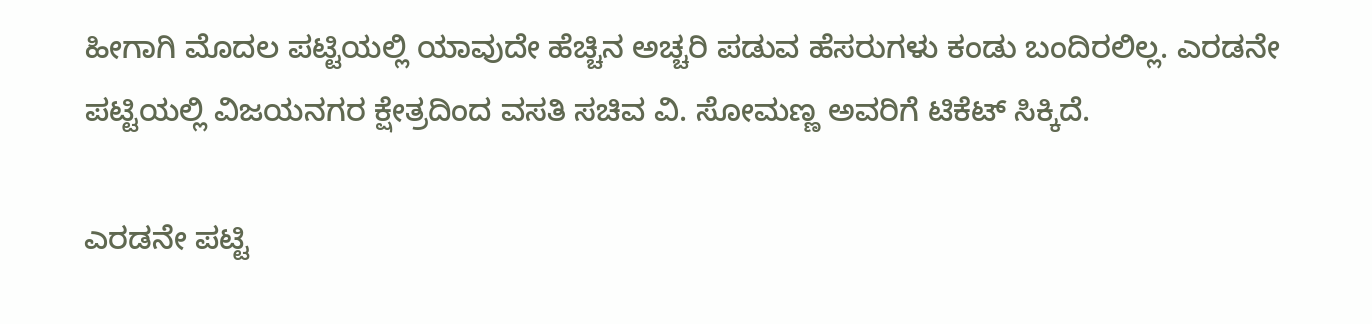ಹೀಗಾಗಿ ಮೊದಲ ಪಟ್ಟಿಯಲ್ಲಿ ಯಾವುದೇ ಹೆಚ್ಚಿನ ಅಚ್ಚರಿ ಪಡುವ ಹೆಸರುಗಳು ಕಂಡು ಬಂದಿರಲಿಲ್ಲ. ಎರಡನೇ ಪಟ್ಟಿಯಲ್ಲಿ ವಿಜಯನಗರ ಕ್ಷೇತ್ರದಿಂದ ವಸತಿ ಸಚಿವ ವಿ. ಸೋಮಣ್ಣ ಅವರಿಗೆ ಟಿಕೆಟ್ ಸಿಕ್ಕಿದೆ.

ಎರಡನೇ ಪಟ್ಟಿ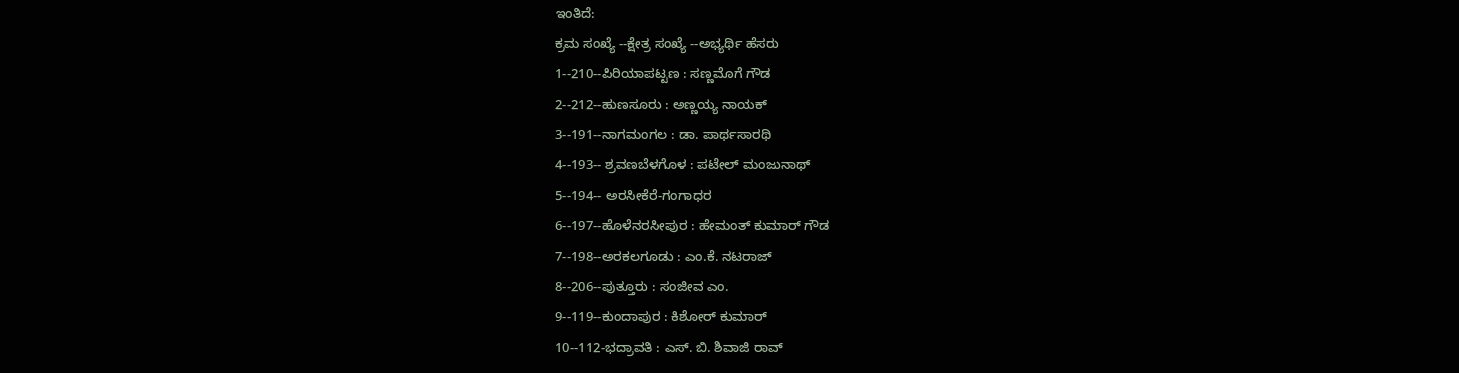ಇಂತಿದೆ:
ಕ್ರಮ ಸಂಖ್ಯೆ --ಕ್ಷೇತ್ರ ಸಂಖ್ಯೆ --ಅಭ್ಯರ್ಥಿ ಹೆಸರು
1--210--ಪಿರಿಯಾಪಟ್ಟಣ : ಸಣ್ಣಮೊಗೆ ಗೌಡ
2--212--ಹುಣಸೂರು : ಅಣ್ಣಯ್ಯ ನಾಯಕ್
3--191--ನಾಗಮಂಗಲ : ಡಾ. ಪಾರ್ಥಸಾರಥಿ
4--193-- ಶ್ರವಣಬೆಳಗೊಳ : ಪಟೇಲ್ ಮಂಜುನಾಥ್
5--194-- ಅರಸೀಕೆರೆ-ಗಂಗಾಧರ
6--197--ಹೊಳೆನರಸೀಪುರ : ಹೇಮಂತ್ ಕುಮಾರ್ ಗೌಡ
7--198--ಅರಕಲಗೂಡು : ಎಂ.ಕೆ. ನಟರಾಜ್
8--206--ಪುತ್ತೂರು : ಸಂಜೀವ ಎಂ.
9--119--ಕುಂದಾಪುರ : ಕಿಶೋರ್ ಕುಮಾರ್
10--112-ಭದ್ರಾವತಿ : ಎಸ್. ಬಿ. ಶಿವಾಜಿ ರಾವ್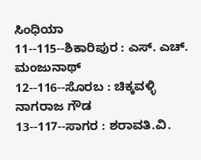ಸಿಂಧಿಯಾ
11--115--ಶಿಕಾರಿಪುರ : ಎಸ್. ಎಚ್. ಮಂಜುನಾಥ್
12--116--ಸೊರಬ : ಚಿಕ್ಕವಳ್ಳಿ ನಾಗರಾಜ ಗೌಡ
13--117--ಸಾಗರ : ಶರಾವತಿ.ವಿ.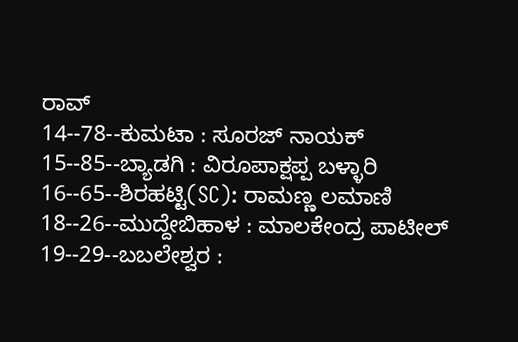ರಾವ್
14--78--ಕುಮಟಾ : ಸೂರಜ್ ನಾಯಕ್
15--85--ಬ್ಯಾಡಗಿ : ವಿರೂಪಾಕ್ಷಪ್ಪ ಬಳ್ಳಾರಿ
16--65--ಶಿರಹಟ್ಟಿ(SC): ರಾಮಣ್ಣ ಲಮಾಣಿ
18--26--ಮುದ್ದೇಬಿಹಾಳ : ಮಾಲಕೇಂದ್ರ ಪಾಟೀಲ್
19--29--ಬಬಲೇಶ್ವರ :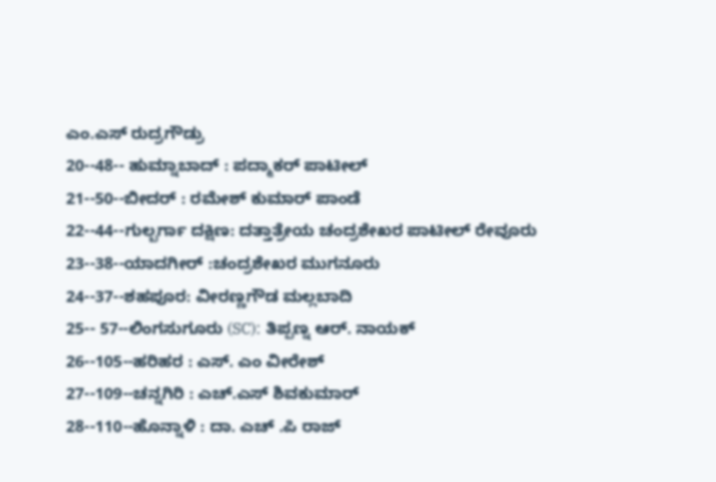ಎಂ.ಎಸ್ ರುದ್ರಗೌಡ್ರು
20--48-- ಹುಮ್ನಾಬಾದ್ : ಪದ್ಮಾಕರ್ ಪಾಟೀಲ್
21--50--ಬೀದರ್ : ರಮೇಶ್ ಕುಮಾರ್ ಪಾಂಡೆ
22--44--ಗುಲ್ಬರ್ಗಾ ದಕ್ಷಿಣ: ದತ್ತಾತ್ರೇಯ ಚಂದ್ರಶೇಖರ ಪಾಟೀಲ್ ರೇವೂರು
23--38--ಯಾದಗೀರ್ :ಚಂದ್ರಶೇಖರ ಮುಗನೂರು
24--37--ಶಹಪೂರ: ವೀರಣ್ಣಗೌಡ ಮಲ್ಲಬಾದಿ
25-- 57--ಲಿಂಗಸುಗೂರು (SC): ತಿಪ್ಪಣ್ನ ಆರ್. ನಾಯಕ್
26--105--ಹರಿಹರ : ಎಸ್. ಎಂ ವೀರೇಶ್
27--109--ಚನ್ನಗಿರಿ : ಎಚ್.ಎಸ್ ಶಿವಕುಮಾರ್
28--110--ಹೊನ್ನಾಳಿ : ದಾ. ಎಚ್ .ಪಿ ರಾಜ್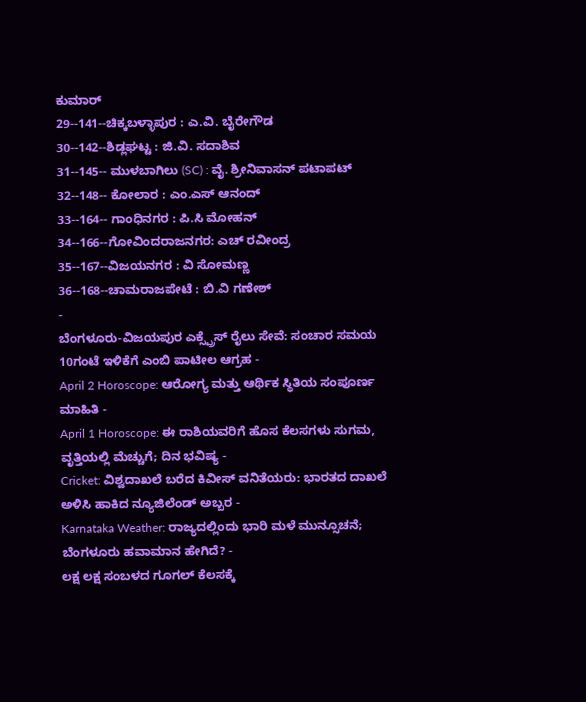ಕುಮಾರ್
29--141--ಚಿಕ್ಕಬಳ್ಳಾಪುರ : ಎ.ವಿ. ಬೈರೇಗೌಡ
30--142--ಶಿಡ್ಲಘಟ್ಟ : ಜಿ.ವಿ. ಸದಾಶಿವ
31--145-- ಮುಳಬಾಗಿಲು (SC) : ವೈ. ಶ್ರೀನಿವಾಸನ್ ಪಟಾಪಟ್
32--148-- ಕೋಲಾರ : ಎಂ.ಎಸ್ ಆನಂದ್
33--164-- ಗಾಂಧಿನಗರ : ಪಿ.ಸಿ ಮೋಹನ್
34--166--ಗೋವಿಂದರಾಜನಗರ: ಎಚ್ ರವೀಂದ್ರ
35--167--ವಿಜಯನಗರ : ವಿ ಸೋಮಣ್ಣ
36--168--ಚಾಮರಾಜಪೇಟೆ : ಬಿ.ವಿ ಗಣೇಶ್
-
ಬೆಂಗಳೂರು-ವಿಜಯಪುರ ಎಕ್ಸ್ಪ್ರೆಸ್ ರೈಲು ಸೇವೆ: ಸಂಚಾರ ಸಮಯ 10ಗಂಟೆ ಇಳಿಕೆಗೆ ಎಂಬಿ ಪಾಟೀಲ ಆಗ್ರಹ -
April 2 Horoscope: ಆರೋಗ್ಯ ಮತ್ತು ಆರ್ಥಿಕ ಸ್ಥಿತಿಯ ಸಂಪೂರ್ಣ ಮಾಹಿತಿ -
April 1 Horoscope: ಈ ರಾಶಿಯವರಿಗೆ ಹೊಸ ಕೆಲಸಗಳು ಸುಗಮ, ವೃತ್ತಿಯಲ್ಲಿ ಮೆಚ್ಚುಗೆ; ದಿನ ಭವಿಷ್ಯ -
Cricket: ವಿಶ್ವದಾಖಲೆ ಬರೆದ ಕಿವೀಸ್ ವನಿತೆಯರು: ಭಾರತದ ದಾಖಲೆ ಅಳಿಸಿ ಹಾಕಿದ ನ್ಯೂಜಿಲೆಂಡ್ ಅಬ್ಬರ -
Karnataka Weather: ರಾಜ್ಯದಲ್ಲಿಂದು ಭಾರಿ ಮಳೆ ಮುನ್ಸೂಚನೆ; ಬೆಂಗಳೂರು ಹವಾಮಾನ ಹೇಗಿದೆ? -
ಲಕ್ಷ ಲಕ್ಷ ಸಂಬಳದ ಗೂಗಲ್ ಕೆಲಸಕ್ಕೆ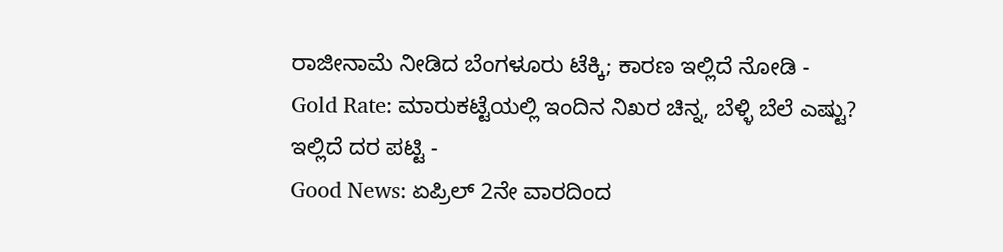ರಾಜೀನಾಮೆ ನೀಡಿದ ಬೆಂಗಳೂರು ಟೆಕ್ಕಿ; ಕಾರಣ ಇಲ್ಲಿದೆ ನೋಡಿ -
Gold Rate: ಮಾರುಕಟ್ಟೆಯಲ್ಲಿ ಇಂದಿನ ನಿಖರ ಚಿನ್ನ, ಬೆಳ್ಳಿ ಬೆಲೆ ಎಷ್ಟು? ಇಲ್ಲಿದೆ ದರ ಪಟ್ಟಿ -
Good News: ಏಪ್ರಿಲ್ 2ನೇ ವಾರದಿಂದ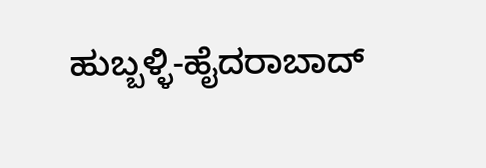ಹುಬ್ಬಳ್ಳಿ-ಹೈದರಾಬಾದ್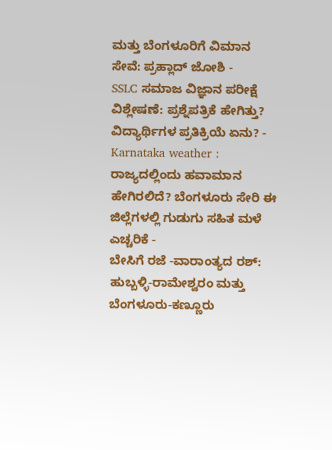ಮತ್ತು ಬೆಂಗಳೂರಿಗೆ ವಿಮಾನ ಸೇವೆ: ಪ್ರಹ್ಲಾದ್ ಜೋಶಿ -
SSLC ಸಮಾಜ ವಿಜ್ಞಾನ ಪರೀಕ್ಷೆ ವಿಶ್ಲೇಷಣೆ: ಪ್ರಶ್ನೆಪತ್ರಿಕೆ ಹೇಗಿತ್ತು? ವಿದ್ಯಾರ್ಥಿಗಳ ಪ್ರತಿಕ್ರಿಯೆ ಏನು? -
Karnataka weather : ರಾಜ್ಯದಲ್ಲಿಂದು ಹವಾಮಾನ ಹೇಗಿರಲಿದೆ? ಬೆಂಗಳೂರು ಸೇರಿ ಈ ಜಿಲ್ಲೆಗಳಲ್ಲಿ ಗುಡುಗು ಸಹಿತ ಮಳೆ ಎಚ್ಚರಿಕೆ -
ಬೇಸಿಗೆ ರಜೆ -ವಾರಾಂತ್ಯದ ರಶ್: ಹುಬ್ಬಳ್ಳಿ-ರಾಮೇಶ್ವರಂ ಮತ್ತು ಬೆಂಗಳೂರು-ಕಣ್ಣೂರು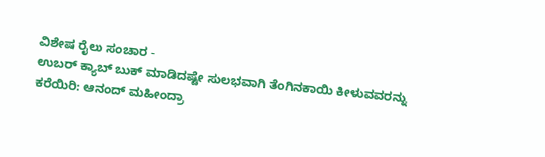ವಿಶೇಷ ರೈಲು ಸಂಚಾರ -
ಉಬರ್ ಕ್ಯಾಬ್ ಬುಕ್ ಮಾಡಿದಷ್ಟೇ ಸುಲಭವಾಗಿ ತೆಂಗಿನಕಾಯಿ ಕೀಳುವವರನ್ನು ಕರೆಯಿರಿ: ಆನಂದ್ ಮಹೀಂದ್ರಾ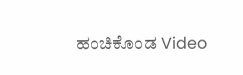ಹಂಚಿಕೊಂಡ Video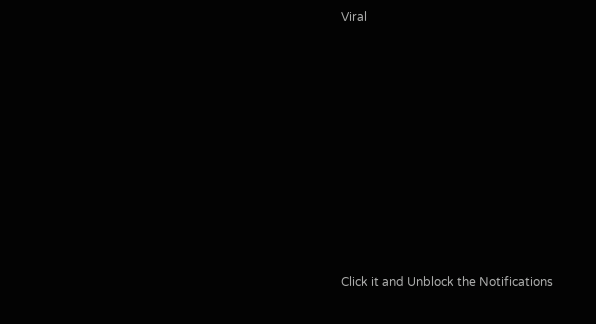Viral












Click it and Unblock the Notifications